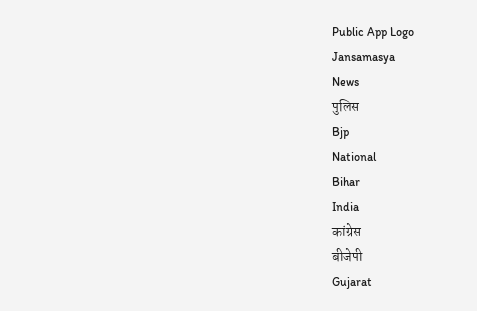Public App Logo
Jansamasya
News
पुलिस
Bjp
National
Bihar
India
कांग्रेस
बीजेपी
Gujarat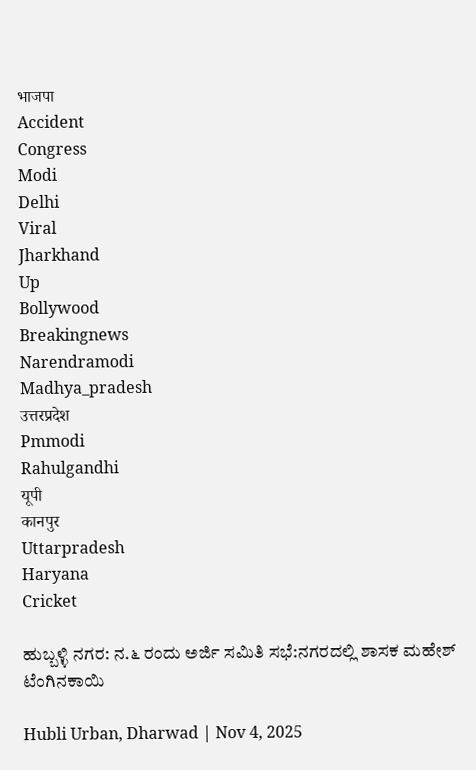भाजपा
Accident
Congress
Modi
Delhi
Viral
Jharkhand
Up
Bollywood
Breakingnews
Narendramodi
Madhya_pradesh
उत्तरप्रदेश
Pmmodi
Rahulgandhi
यूपी
कानपुर
Uttarpradesh
Haryana
Cricket

ಹುಬ್ಬಳ್ಳಿ ನಗರ: ನ.೬ ರಂದು ಅರ್ಜಿ ಸಮಿತಿ ಸಭೆ:ನಗರದಲ್ಲಿ ಶಾಸಕ ಮಹೇಶ್ ಟೆಂಗಿನಕಾಯಿ

Hubli Urban, Dharwad | Nov 4, 2025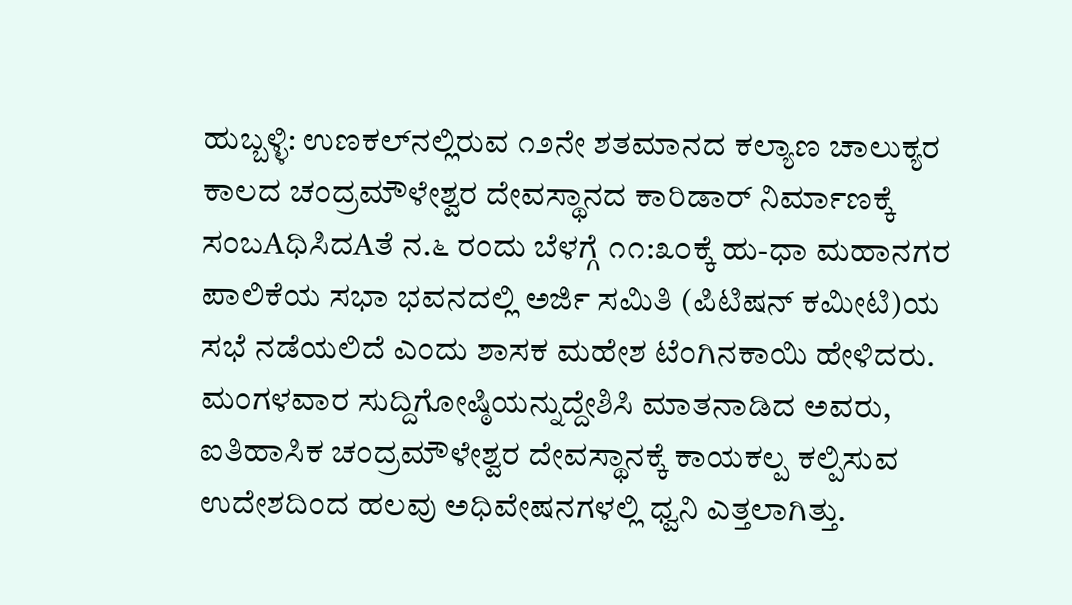ಹುಬ್ಬಳ್ಳಿ: ಉಣಕಲ್‌ನಲ್ಲಿರುವ ೧೨ನೇ ಶತಮಾನದ ಕಲ್ಯಾಣ ಚಾಲುಕ್ಯರ ಕಾಲದ ಚಂದ್ರಮೌಳೇಶ್ವರ ದೇವಸ್ಥಾನದ ಕಾರಿಡಾರ್ ನಿರ್ಮಾಣಕ್ಕೆ ಸಂಬAಧಿಸಿದAತೆ ನ.೬ ರಂದು ಬೆಳಗ್ಗೆ ೧೧:೩೦ಕ್ಕೆ ಹು-ಧಾ ಮಹಾನಗರ ಪಾಲಿಕೆಯ ಸಭಾ ಭವನದಲ್ಲಿ ಅರ್ಜಿ ಸಮಿತಿ (ಪಿಟಿಷನ್ ಕಮೀಟಿ)ಯ ಸಭೆ ನಡೆಯಲಿದೆ ಎಂದು ಶಾಸಕ ಮಹೇಶ ಟೆಂಗಿನಕಾಯಿ ಹೇಳಿದರು. ಮಂಗಳವಾರ ಸುದ್ದಿಗೋಷ್ಠಿಯನ್ನುದ್ದೇಶಿಸಿ ಮಾತನಾಡಿದ ಅವರು, ಐತಿಹಾಸಿಕ ಚಂದ್ರಮೌಳೇಶ್ವರ ದೇವಸ್ಥಾನಕ್ಕೆ ಕಾಯಕಲ್ಪ ಕಲ್ಪಿಸುವ ಉದೇಶದಿಂದ ಹಲವು ಅಧಿವೇಷನಗಳಲ್ಲಿ ಧ್ವನಿ ಎತ್ತಲಾಗಿತ್ತು.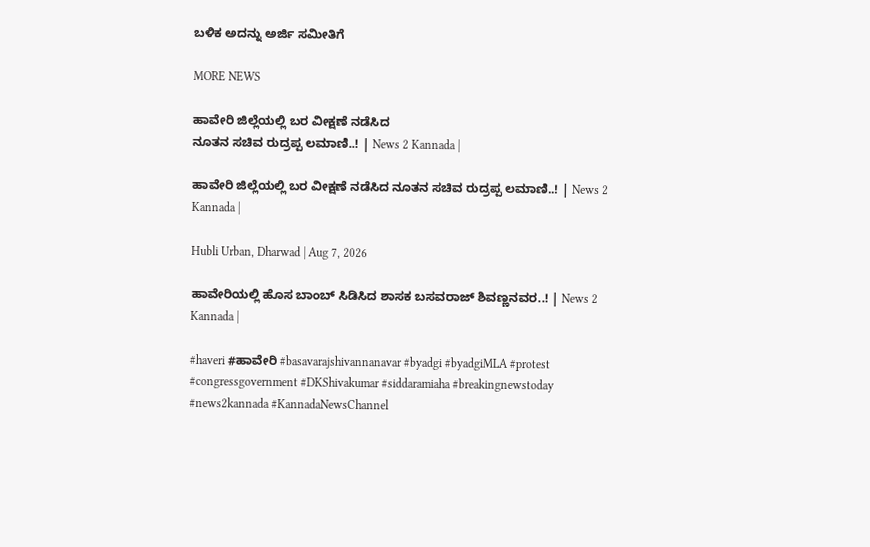ಬಳಿಕ ಅದನ್ನು ಅರ್ಜಿ ಸಮೀತಿಗೆ

MORE NEWS

ಹಾವೇರಿ ಜಿಲ್ಲೆಯಲ್ಲಿ ಬರ ವೀಕ್ಷಣೆ ನಡೆಸಿದ
ನೂತನ ಸಚಿವ ರುದ್ರಪ್ಪ ಲಮಾಣಿ..! | News 2 Kannada |

ಹಾವೇರಿ ಜಿಲ್ಲೆಯಲ್ಲಿ ಬರ ವೀಕ್ಷಣೆ ನಡೆಸಿದ ನೂತನ ಸಚಿವ ರುದ್ರಪ್ಪ ಲಮಾಣಿ..! | News 2 Kannada |

Hubli Urban, Dharwad | Aug 7, 2026

ಹಾವೇರಿಯಲ್ಲಿ ಹೊಸ ಬಾಂಬ್ ಸಿಡಿಸಿದ ಶಾಸಕ ಬಸವರಾಜ್ ಶಿವಣ್ಣನವರ..! | News 2 Kannada |

#haveri #ಹಾವೇರಿ #basavarajshivannanavar #byadgi #byadgiMLA #protest #congressgovernment #DKShivakumar #siddaramiaha #breakingnewstoday #news2kannada #KannadaNewsChannel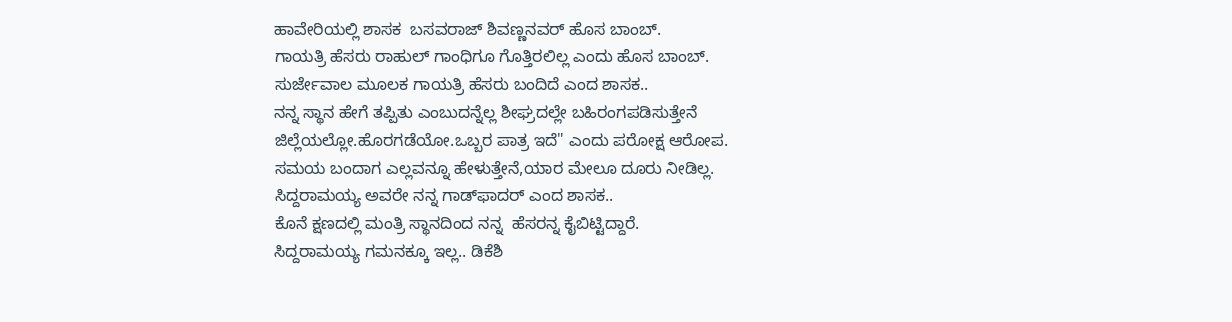ಹಾವೇರಿಯಲ್ಲಿ ಶಾಸಕ  ಬಸವರಾಜ್ ಶಿವಣ್ಣನವರ್ ಹೊಸ ಬಾಂಬ್.
ಗಾಯತ್ರಿ ಹೆಸರು ರಾಹುಲ್ ಗಾಂಧಿಗೂ ಗೊತ್ತಿರಲಿಲ್ಲ ಎಂದು ಹೊಸ ಬಾಂಬ್.
ಸುರ್ಜೇವಾಲ ಮೂಲಕ ಗಾಯತ್ರಿ ಹೆಸರು ಬಂದಿದೆ ಎಂದ ಶಾಸಕ..
ನನ್ನ ಸ್ಥಾನ ಹೇಗೆ ತಪ್ಪಿತು ಎಂಬುದನ್ನೆಲ್ಲ ಶೀಘ್ರದಲ್ಲೇ ಬಹಿರಂಗಪಡಿಸುತ್ತೇನೆ
ಜಿಲ್ಲೆಯಲ್ಲೋ.ಹೊರಗಡೆಯೋ.ಒಬ್ಬರ ಪಾತ್ರ ಇದೆ" ಎಂದು ಪರೋಕ್ಷ ಆರೋಪ.
ಸಮಯ ಬಂದಾಗ ಎಲ್ಲವನ್ನೂ ಹೇಳುತ್ತೇನೆ,ಯಾರ ಮೇಲೂ ದೂರು ನೀಡಿಲ್ಲ.
ಸಿದ್ದರಾಮಯ್ಯ ಅವರೇ ನನ್ನ ಗಾಡ್‌ಫಾದರ್ ಎಂದ ಶಾಸಕ..
ಕೊನೆ ಕ್ಷಣದಲ್ಲಿ ಮಂತ್ರಿ ಸ್ಥಾನದಿಂದ ನನ್ನ  ಹೆಸರನ್ನ ಕೈಬಿಟ್ಟಿದ್ದಾರೆ.
ಸಿದ್ದರಾಮಯ್ಯ ಗಮನಕ್ಕೂ ಇಲ್ಲ.. ಡಿಕೆಶಿ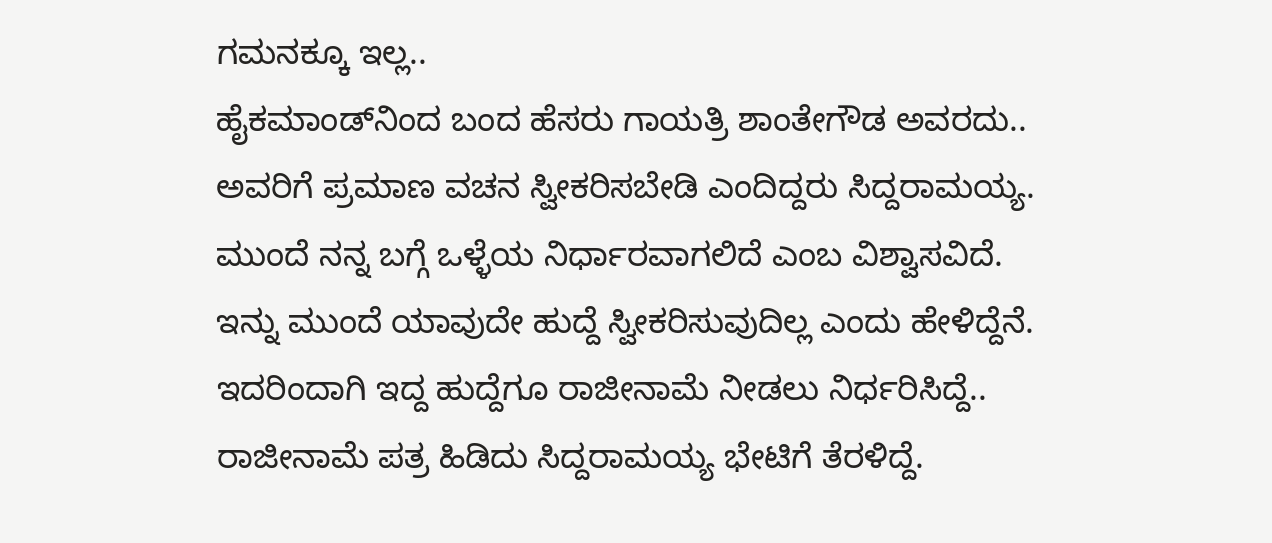ಗಮನಕ್ಕೂ ಇಲ್ಲ..
ಹೈಕಮಾಂಡ್‌ನಿಂದ ಬಂದ ಹೆಸರು ಗಾಯತ್ರಿ ಶಾಂತೇಗೌಡ ಅವರದು..
ಅವರಿಗೆ ಪ್ರಮಾಣ ವಚನ ಸ್ವೀಕರಿಸಬೇಡಿ ಎಂದಿದ್ದರು ಸಿದ್ದರಾಮಯ್ಯ.
ಮುಂದೆ ನನ್ನ ಬಗ್ಗೆ ಒಳ್ಳೆಯ ನಿರ್ಧಾರವಾಗಲಿದೆ ಎಂಬ ವಿಶ್ವಾಸವಿದೆ.
ಇನ್ನು ಮುಂದೆ ಯಾವುದೇ ಹುದ್ದೆ ಸ್ವೀಕರಿಸುವುದಿಲ್ಲ ಎಂದು ಹೇಳಿದ್ದೆನೆ.
ಇದರಿಂದಾಗಿ ಇದ್ದ ಹುದ್ದೆಗೂ ರಾಜೀನಾಮೆ ನೀಡಲು ನಿರ್ಧರಿಸಿದ್ದೆ..
ರಾಜೀನಾಮೆ ಪತ್ರ ಹಿಡಿದು ಸಿದ್ದರಾಮಯ್ಯ ಭೇಟಿಗೆ ತೆರಳಿದ್ದೆ.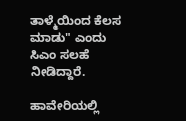ತಾಳ್ಮೆಯಿಂದ ಕೆಲಸ ಮಾಡು" ಎಂದು ಸಿಎಂ ಸಲಹೆ ನೀಡಿದ್ದಾರೆ.

ಹಾವೇರಿಯಲ್ಲಿ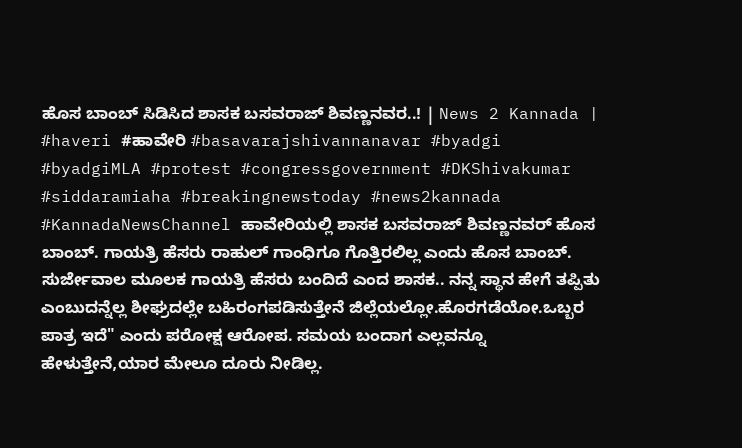ಹೊಸ ಬಾಂಬ್ ಸಿಡಿಸಿದ ಶಾಸಕ ಬಸವರಾಜ್ ಶಿವಣ್ಣನವರ..! | News 2 Kannada | #haveri #ಹಾವೇರಿ #basavarajshivannanavar #byadgi #byadgiMLA #protest #congressgovernment #DKShivakumar #siddaramiaha #breakingnewstoday #news2kannada #KannadaNewsChannel ಹಾವೇರಿಯಲ್ಲಿ ಶಾಸಕ ಬಸವರಾಜ್ ಶಿವಣ್ಣನವರ್ ಹೊಸ ಬಾಂಬ್. ಗಾಯತ್ರಿ ಹೆಸರು ರಾಹುಲ್ ಗಾಂಧಿಗೂ ಗೊತ್ತಿರಲಿಲ್ಲ ಎಂದು ಹೊಸ ಬಾಂಬ್. ಸುರ್ಜೇವಾಲ ಮೂಲಕ ಗಾಯತ್ರಿ ಹೆಸರು ಬಂದಿದೆ ಎಂದ ಶಾಸಕ.. ನನ್ನ ಸ್ಥಾನ ಹೇಗೆ ತಪ್ಪಿತು ಎಂಬುದನ್ನೆಲ್ಲ ಶೀಘ್ರದಲ್ಲೇ ಬಹಿರಂಗಪಡಿಸುತ್ತೇನೆ ಜಿಲ್ಲೆಯಲ್ಲೋ.ಹೊರಗಡೆಯೋ.ಒಬ್ಬರ ಪಾತ್ರ ಇದೆ" ಎಂದು ಪರೋಕ್ಷ ಆರೋಪ. ಸಮಯ ಬಂದಾಗ ಎಲ್ಲವನ್ನೂ ಹೇಳುತ್ತೇನೆ,ಯಾರ ಮೇಲೂ ದೂರು ನೀಡಿಲ್ಲ.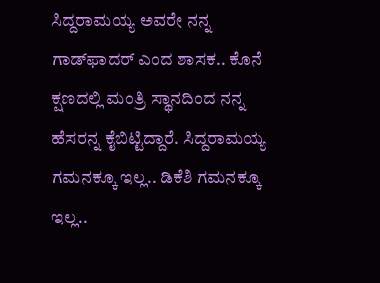ಸಿದ್ದರಾಮಯ್ಯ ಅವರೇ ನನ್ನ ಗಾಡ್‌ಫಾದರ್ ಎಂದ ಶಾಸಕ.. ಕೊನೆ ಕ್ಷಣದಲ್ಲಿ ಮಂತ್ರಿ ಸ್ಥಾನದಿಂದ ನನ್ನ ಹೆಸರನ್ನ ಕೈಬಿಟ್ಟಿದ್ದಾರೆ. ಸಿದ್ದರಾಮಯ್ಯ ಗಮನಕ್ಕೂ ಇಲ್ಲ.. ಡಿಕೆಶಿ ಗಮನಕ್ಕೂ ಇಲ್ಲ..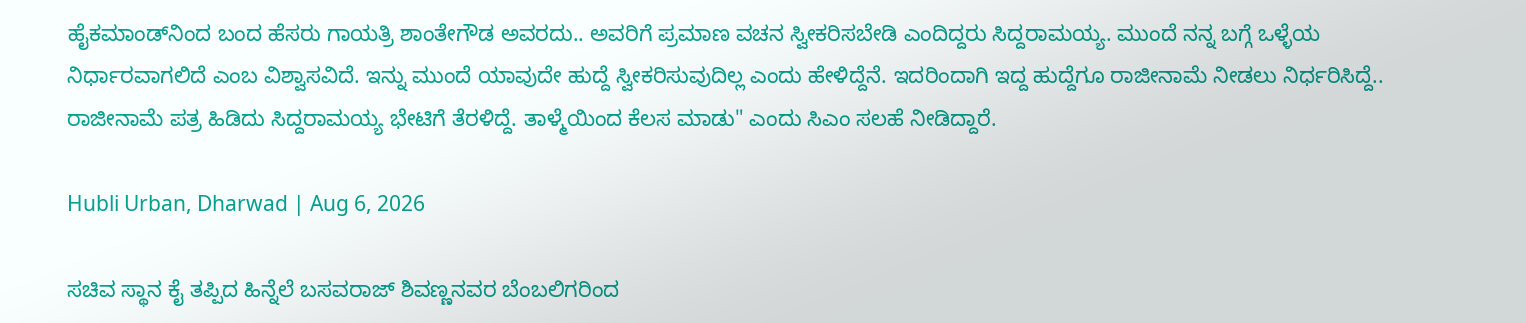ಹೈಕಮಾಂಡ್‌ನಿಂದ ಬಂದ ಹೆಸರು ಗಾಯತ್ರಿ ಶಾಂತೇಗೌಡ ಅವರದು.. ಅವರಿಗೆ ಪ್ರಮಾಣ ವಚನ ಸ್ವೀಕರಿಸಬೇಡಿ ಎಂದಿದ್ದರು ಸಿದ್ದರಾಮಯ್ಯ. ಮುಂದೆ ನನ್ನ ಬಗ್ಗೆ ಒಳ್ಳೆಯ ನಿರ್ಧಾರವಾಗಲಿದೆ ಎಂಬ ವಿಶ್ವಾಸವಿದೆ. ಇನ್ನು ಮುಂದೆ ಯಾವುದೇ ಹುದ್ದೆ ಸ್ವೀಕರಿಸುವುದಿಲ್ಲ ಎಂದು ಹೇಳಿದ್ದೆನೆ. ಇದರಿಂದಾಗಿ ಇದ್ದ ಹುದ್ದೆಗೂ ರಾಜೀನಾಮೆ ನೀಡಲು ನಿರ್ಧರಿಸಿದ್ದೆ.. ರಾಜೀನಾಮೆ ಪತ್ರ ಹಿಡಿದು ಸಿದ್ದರಾಮಯ್ಯ ಭೇಟಿಗೆ ತೆರಳಿದ್ದೆ. ತಾಳ್ಮೆಯಿಂದ ಕೆಲಸ ಮಾಡು" ಎಂದು ಸಿಎಂ ಸಲಹೆ ನೀಡಿದ್ದಾರೆ.

Hubli Urban, Dharwad | Aug 6, 2026

ಸಚಿವ ಸ್ಥಾನ ಕೈ ತಪ್ಪಿದ ಹಿನ್ನೆಲೆ ಬಸವರಾಜ್ ಶಿವಣ್ಣನವರ ಬೆಂಬಲಿಗರಿಂದ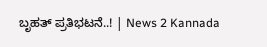ಬೃಹತ್ ಪ್ರತಿಭಟನೆ..! | News 2 Kannada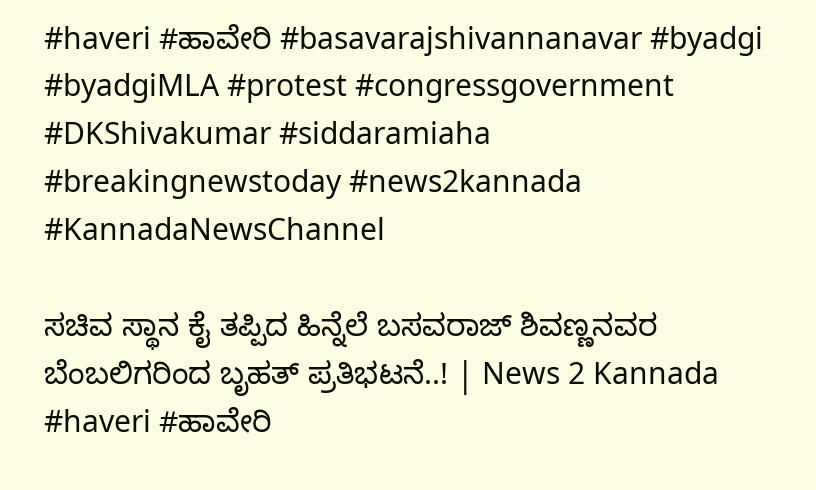#haveri #ಹಾವೇರಿ #basavarajshivannanavar #byadgi #byadgiMLA #protest #congressgovernment #DKShivakumar #siddaramiaha #breakingnewstoday #news2kannada #KannadaNewsChannel

ಸಚಿವ ಸ್ಥಾನ ಕೈ ತಪ್ಪಿದ ಹಿನ್ನೆಲೆ ಬಸವರಾಜ್ ಶಿವಣ್ಣನವರ ಬೆಂಬಲಿಗರಿಂದ ಬೃಹತ್ ಪ್ರತಿಭಟನೆ..! | News 2 Kannada #haveri #ಹಾವೇರಿ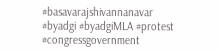#basavarajshivannanavar #byadgi #byadgiMLA #protest #congressgovernment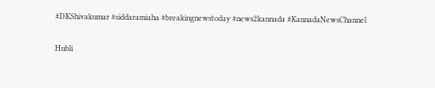#DKShivakumar #siddaramiaha #breakingnewstoday #news2kannada #KannadaNewsChannel

Hubli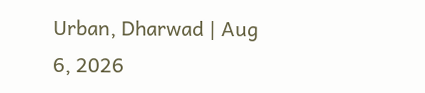Urban, Dharwad | Aug 6, 2026